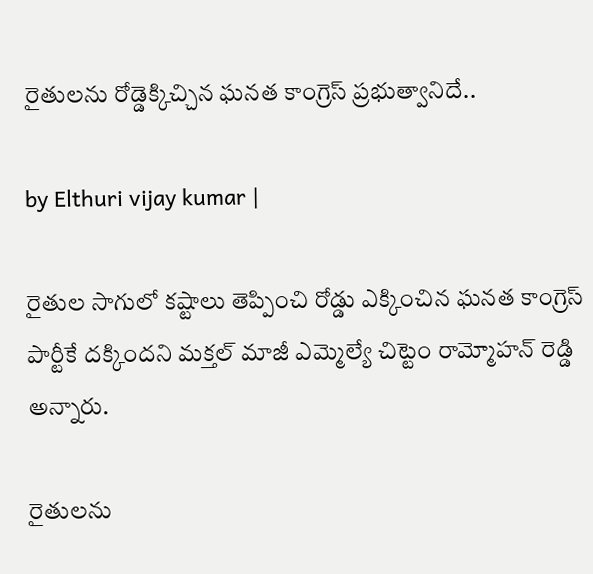రైతులను రోడ్డెక్కిచ్చిన ఘనత కాంగ్రెస్ ప్రభుత్వానిదే..

by Elthuri vijay kumar |

రైతుల సాగులో కష్టాలు తెప్పించి రోడ్డు ఎక్కించిన ఘనత కాంగ్రెస్ పార్టీకే దక్కిందని మక్తల్ మాజీ ఎమ్మెల్యే చిట్టెం రామ్మోహన్ రెడ్డి అన్నారు.

రైతులను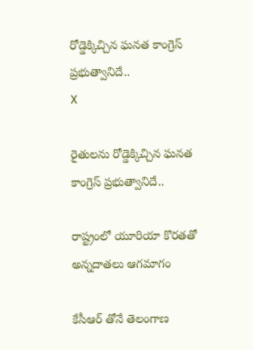రోడ్డెక్కిచ్చిన ఘనత కాంగ్రెస్ ప్రభుత్వానిదే..
X

రైతులను రోడ్డెక్కిచ్చిన ఘనత కాంగ్రెస్ ప్రభుత్వానిదే..

రాష్ట్రంలో యూరియా కొరతతో అన్నదాతలు ఆగమాగం

కేసీఆర్ తోనే తెలంగాణ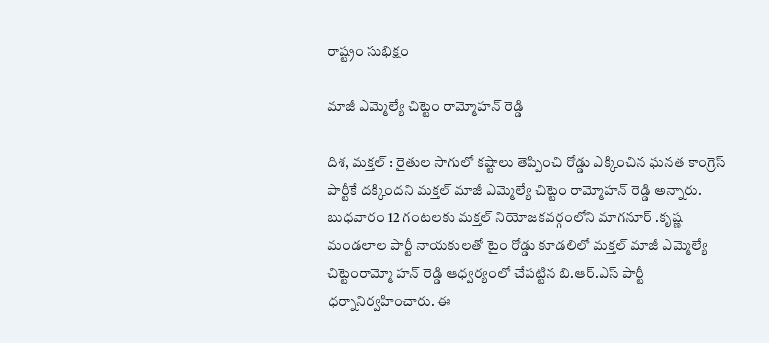రాష్ట్రం సుభిక్షం

మాజీ ఎమ్మెల్యే చిట్టెం రామ్మోహన్ రెడ్డి

దిశ, మక్తల్ : రైతుల సాగులో కష్టాలు తెప్పించి రోడ్డు ఎక్కించిన ఘనత కాంగ్రెస్ పార్టీకే దక్కిందని మక్తల్ మాజీ ఎమ్మెల్యే చిట్టెం రామ్మోహన్ రెడ్డి అన్నారు. బుధవారం 12 గంటలకు మక్తల్ నియోజకవర్గంలోని మాగనూర్ .కృష్ణ మండలాల పార్టీ నాయకులతో టైం రోడ్డు కూడలిలో మక్తల్ మాజీ ఎమ్మెల్యే చిట్టెంరామ్మో హన్ రెడ్డి ఆధ్వర్యంలో చేపట్టిన బి.ఆర్.ఎస్ పార్టీ ధర్నానిర్వహించారు. ఈ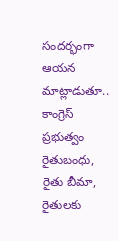సందర్భంగా ఆయన మాట్లాడుతూ.. కాంగ్రెస్ ప్రభుత్వం రైతుబంధు, రైతు బీమా, రైతులకు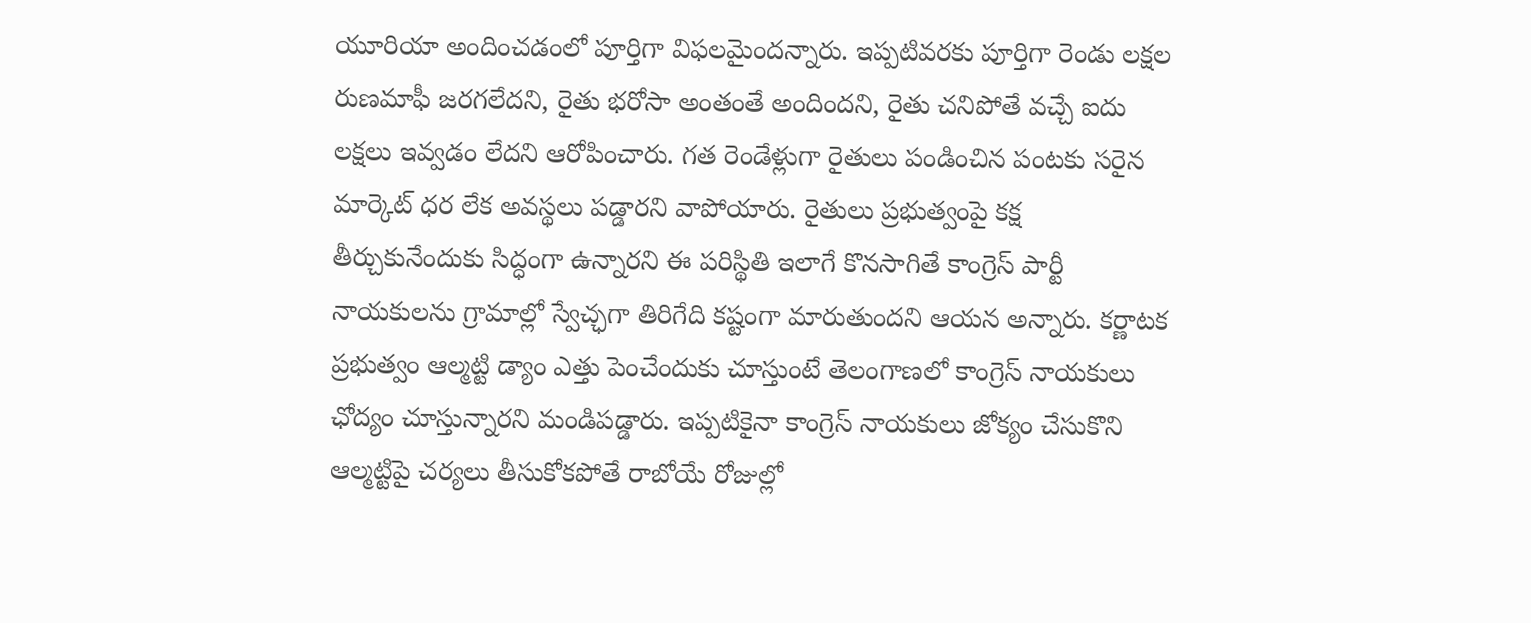యూరియా అందించడంలో పూర్తిగా విఫలమైందన్నారు. ఇప్పటివరకు పూర్తిగా రెండు లక్షల రుణమాఫీ జరగలేదని, రైతు భరోసా అంతంతే అందిందని, రైతు చనిపోతే వచ్చే ఐదు లక్షలు ఇవ్వడం లేదని ఆరోపించారు. గత రెండేళ్లుగా రైతులు పండించిన పంటకు సరైన మార్కెట్ ధర లేక అవస్థలు పడ్డారని వాపోయారు. రైతులు ప్రభుత్వంపై కక్ష తీర్చుకునేందుకు సిద్ధంగా ఉన్నారని ఈ పరిస్థితి ఇలాగే కొనసాగితే కాంగ్రెస్ పార్టీ నాయకులను గ్రామాల్లో స్వేచ్ఛగా తిరిగేది కష్టంగా మారుతుందని ఆయన అన్నారు. కర్ణాటక ప్రభుత్వం ఆల్మట్టి డ్యాం ఎత్తు పెంచేందుకు చూస్తుంటే తెలంగాణలో కాంగ్రెస్ నాయకులు ఛోద్యం చూస్తున్నారని మండిపడ్డారు. ఇప్పటికైనా కాంగ్రెస్ నాయకులు జోక్యం చేసుకొని ఆల్మట్టిపై చర్యలు తీసుకోకపోతే రాబోయే రోజుల్లో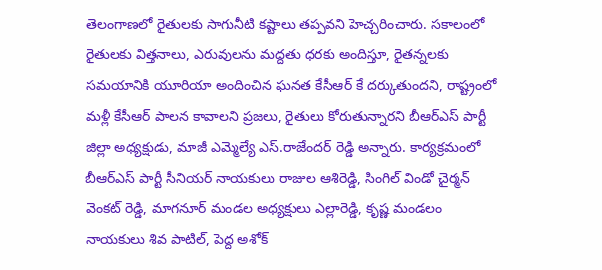తెలంగాణలో రైతులకు సాగునీటి కష్టాలు తప్పవని హెచ్చరించారు. సకాలంలో రైతులకు విత్తనాలు, ఎరువులను మద్దతు ధరకు అందిస్తూ, రైతన్నలకు సమయానికి యూరియా అందించిన ఘనత కేసీఆర్ కే దర్కుతుందని, రాష్ట్రంలో మళ్లీ కేసీఆర్ పాలన కావాలని ప్రజలు, రైతులు కోరుతున్నారని బీఆర్ఎస్ పార్టీ జిల్లా అధ్యక్షుడు, మాజీ ఎమ్మెల్యే ఎస్.రాజేందర్ రెడ్డి అన్నారు. కార్యక్రమంలో బీఆర్ఎస్ పార్టీ సీనియర్ నాయకులు రాజుల ఆశిరెడ్డి, సింగిల్ విండో చైర్మన్ వెంకట్ రెడ్డి, మాగనూర్ మండల అధ్యక్షులు ఎల్లారెడ్డి, కృష్ణ మండలం నాయకులు శివ పాటిల్, పెద్ద అశోక్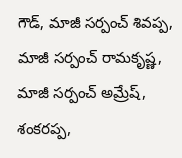గౌడ్, మాజీ సర్పంచ్ శివప్ప, మాజీ సర్పంచ్ రామకృష్ణ, మాజీ సర్పంచ్ అమ్రేష్, శంకరప్ప,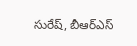సురేష్, బీఆర్ఎస్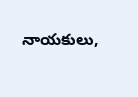నాయకులు,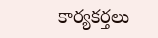కార్యకర్తలు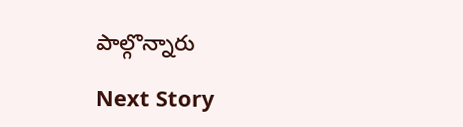పాల్గొన్నారు

Next Story